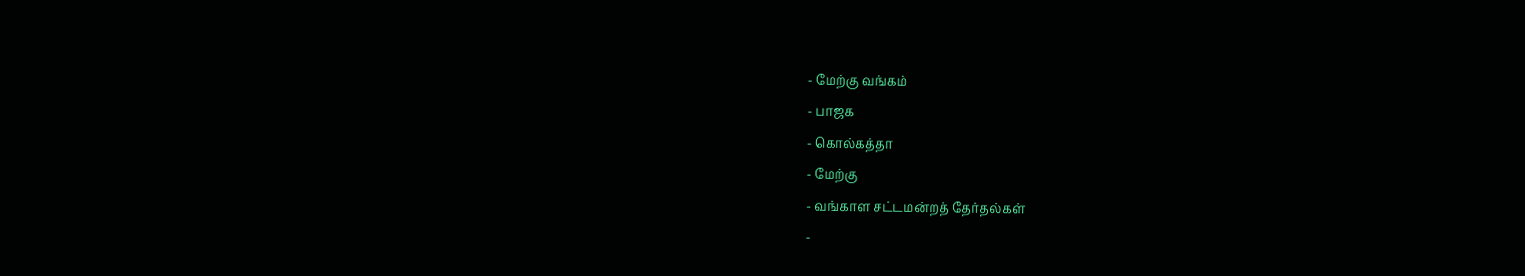- மேற்கு வங்கம்
- பாஜக
- கொல்கத்தா
- மேற்கு
- வங்காள சட்டமன்றத் தேர்தல்கள்
-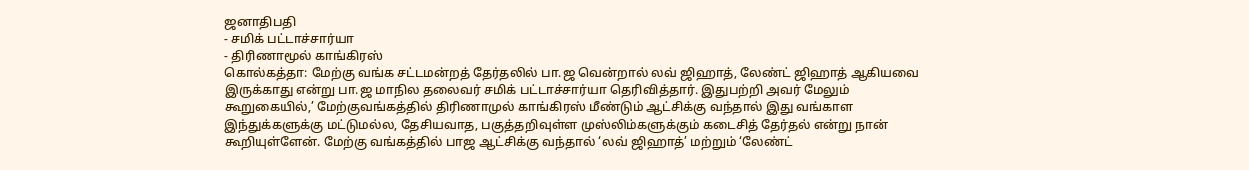ஜனாதிபதி
- சமிக் பட்டாச்சார்யா
- திரிணாமூல் காங்கிரஸ்
கொல்கத்தா: மேற்கு வங்க சட்டமன்றத் தேர்தலில் பா.ஜ வென்றால் லவ் ஜிஹாத், லேண்ட் ஜிஹாத் ஆகியவை இருக்காது என்று பா.ஜ மாநில தலைவர் சமிக் பட்டாச்சார்யா தெரிவித்தார். இதுபற்றி அவர் மேலும் கூறுகையில்,’ மேற்குவங்கத்தில் திரிணாமுல் காங்கிரஸ் மீண்டும் ஆட்சிக்கு வந்தால் இது வங்காள இந்துக்களுக்கு மட்டுமல்ல, தேசியவாத, பகுத்தறிவுள்ள முஸ்லிம்களுக்கும் கடைசித் தேர்தல் என்று நான் கூறியுள்ளேன். மேற்கு வங்கத்தில் பாஜ ஆட்சிக்கு வந்தால் ‘லவ் ஜிஹாத்’ மற்றும் ‘லேண்ட்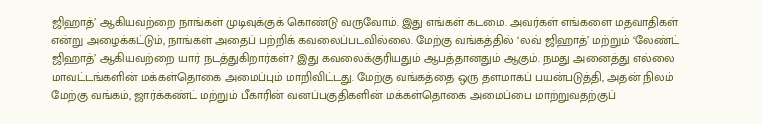ஜிஹாத்’ ஆகியவற்றை நாங்கள் முடிவுக்குக் கொண்டு வருவோம். இது எங்கள் கடமை. அவர்கள் எங்களை மதவாதிகள் என்று அழைக்கட்டும், நாங்கள் அதைப் பற்றிக் கவலைப்படவில்லை. மேற்கு வங்கத்தில் ‘லவ் ஜிஹாத்’ மற்றும் ‘லேண்ட் ஜிஹாத்’ ஆகியவற்றை யார் நடத்துகிறார்கள்? இது கவலைக்குரியதும் ஆபத்தானதும் ஆகும். நமது அனைத்து எல்லை மாவட்டங்களின் மக்கள்தொகை அமைப்பும் மாறிவிட்டது. மேற்கு வங்கத்தை ஒரு தளமாகப் பயன்படுத்தி, அதன் நிலம் மேற்கு வங்கம், ஜார்க்கண்ட் மற்றும் பீகாரின் வனப்பகுதிகளின் மக்கள்தொகை அமைப்பை மாற்றுவதற்குப்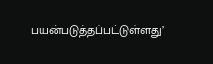பயன்படுத்தப்பட்டுள்ளது’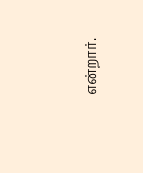என்றார்.